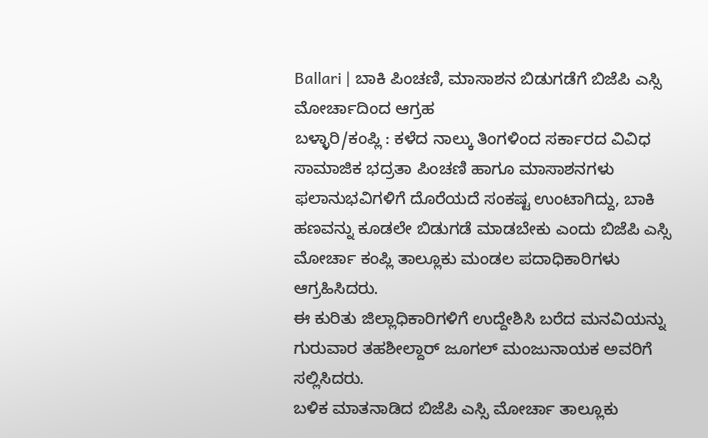Ballari | ಬಾಕಿ ಪಿಂಚಣಿ, ಮಾಸಾಶನ ಬಿಡುಗಡೆಗೆ ಬಿಜೆಪಿ ಎಸ್ಸಿ ಮೋರ್ಚಾದಿಂದ ಆಗ್ರಹ
ಬಳ್ಳಾರಿ/ಕಂಪ್ಲಿ : ಕಳೆದ ನಾಲ್ಕು ತಿಂಗಳಿಂದ ಸರ್ಕಾರದ ವಿವಿಧ ಸಾಮಾಜಿಕ ಭದ್ರತಾ ಪಿಂಚಣಿ ಹಾಗೂ ಮಾಸಾಶನಗಳು ಫಲಾನುಭವಿಗಳಿಗೆ ದೊರೆಯದೆ ಸಂಕಷ್ಟ ಉಂಟಾಗಿದ್ದು, ಬಾಕಿ ಹಣವನ್ನು ಕೂಡಲೇ ಬಿಡುಗಡೆ ಮಾಡಬೇಕು ಎಂದು ಬಿಜೆಪಿ ಎಸ್ಸಿ ಮೋರ್ಚಾ ಕಂಪ್ಲಿ ತಾಲ್ಲೂಕು ಮಂಡಲ ಪದಾಧಿಕಾರಿಗಳು ಆಗ್ರಹಿಸಿದರು.
ಈ ಕುರಿತು ಜಿಲ್ಲಾಧಿಕಾರಿಗಳಿಗೆ ಉದ್ದೇಶಿಸಿ ಬರೆದ ಮನವಿಯನ್ನು ಗುರುವಾರ ತಹಶೀಲ್ದಾರ್ ಜೂಗಲ್ ಮಂಜುನಾಯಕ ಅವರಿಗೆ ಸಲ್ಲಿಸಿದರು.
ಬಳಿಕ ಮಾತನಾಡಿದ ಬಿಜೆಪಿ ಎಸ್ಸಿ ಮೋರ್ಚಾ ತಾಲ್ಲೂಕು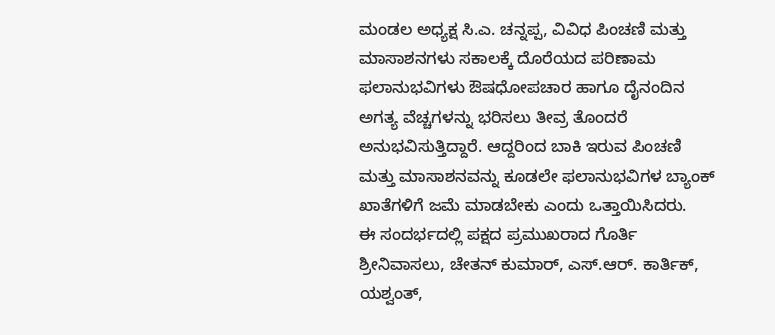ಮಂಡಲ ಅಧ್ಯಕ್ಷ ಸಿ.ಎ. ಚನ್ನಪ್ಪ, ವಿವಿಧ ಪಿಂಚಣಿ ಮತ್ತು ಮಾಸಾಶನಗಳು ಸಕಾಲಕ್ಕೆ ದೊರೆಯದ ಪರಿಣಾಮ ಫಲಾನುಭವಿಗಳು ಔಷಧೋಪಚಾರ ಹಾಗೂ ದೈನಂದಿನ ಅಗತ್ಯ ವೆಚ್ಚಗಳನ್ನು ಭರಿಸಲು ತೀವ್ರ ತೊಂದರೆ ಅನುಭವಿಸುತ್ತಿದ್ದಾರೆ. ಆದ್ದರಿಂದ ಬಾಕಿ ಇರುವ ಪಿಂಚಣಿ ಮತ್ತು ಮಾಸಾಶನವನ್ನು ಕೂಡಲೇ ಫಲಾನುಭವಿಗಳ ಬ್ಯಾಂಕ್ ಖಾತೆಗಳಿಗೆ ಜಮೆ ಮಾಡಬೇಕು ಎಂದು ಒತ್ತಾಯಿಸಿದರು.
ಈ ಸಂದರ್ಭದಲ್ಲಿ ಪಕ್ಷದ ಪ್ರಮುಖರಾದ ಗೊರ್ತಿ ಶ್ರೀನಿವಾಸಲು, ಚೇತನ್ ಕುಮಾರ್, ಎಸ್.ಆರ್. ಕಾರ್ತಿಕ್, ಯಶ್ವಂತ್,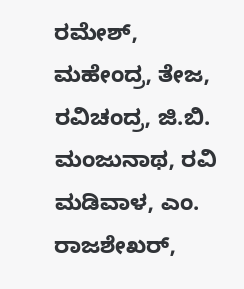ರಮೇಶ್, ಮಹೇಂದ್ರ, ತೇಜ, ರವಿಚಂದ್ರ, ಜಿ.ಬಿ. ಮಂಜುನಾಥ, ರವಿ ಮಡಿವಾಳ, ಎಂ. ರಾಜಶೇಖರ್,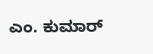ಎಂ. ಕುಮಾರ್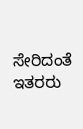ಸೇರಿದಂತೆ ಇತರರು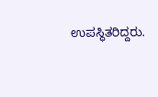ಉಪಸ್ಥಿತರಿದ್ದರು.